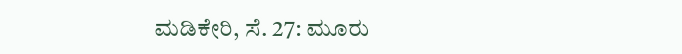ಮಡಿಕೇರಿ, ಸೆ. 27: ಮೂರು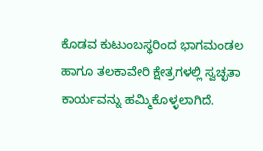ಕೊಡವ ಕುಟುಂಬಸ್ಥರಿಂದ ಭಾಗಮಂಡಲ ಹಾಗೂ ತಲಕಾವೇರಿ ಕ್ಷೇತ್ರಗಳಲ್ಲಿ ಸ್ವಚ್ಛತಾ ಕಾರ್ಯವನ್ನು ಹಮ್ಮಿಕೊಳ್ಳಲಾಗಿದೆ.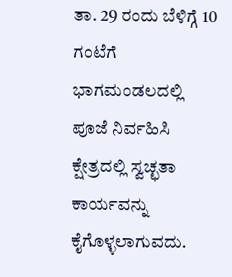ತಾ. 29 ರಂದು ಬೆಳಿಗ್ಗೆ 10 ಗಂಟೆಗೆ ಭಾಗಮಂಡಲದಲ್ಲಿ ಪೂಜೆ ನಿರ್ವಹಿಸಿ ಕ್ಷೇತ್ರದಲ್ಲಿ ಸ್ವಚ್ಛತಾ ಕಾರ್ಯವನ್ನು ಕೈಗೊಳ್ಳಲಾಗುವದು.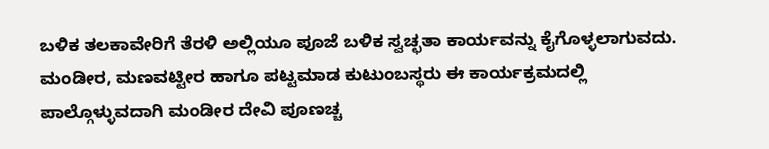ಬಳಿಕ ತಲಕಾವೇರಿಗೆ ತೆರಳಿ ಅಲ್ಲಿಯೂ ಪೂಜೆ ಬಳಿಕ ಸ್ವಚ್ಛತಾ ಕಾರ್ಯವನ್ನು ಕೈಗೊಳ್ಳಲಾಗುವದು. ಮಂಡೀರ, ಮಣವಟ್ಟೀರ ಹಾಗೂ ಪಟ್ಟಮಾಡ ಕುಟುಂಬಸ್ಥರು ಈ ಕಾರ್ಯಕ್ರಮದಲ್ಲಿ ಪಾಲ್ಗೊಳ್ಳುವದಾಗಿ ಮಂಡೀರ ದೇವಿ ಪೂಣಚ್ಚ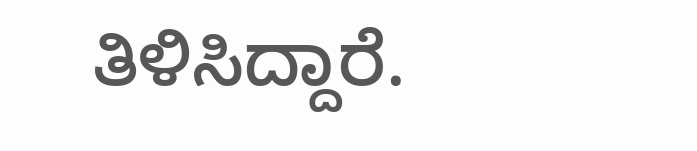ತಿಳಿಸಿದ್ದಾರೆ.